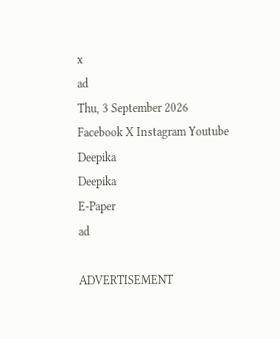x
ad
Thu, 3 September 2026
Facebook X Instagram Youtube
Deepika
Deepika
E-Paper
ad

ADVERTISEMENT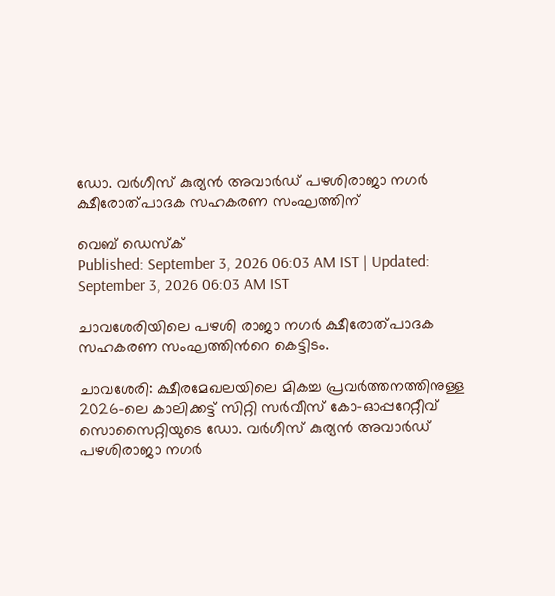ഡോ. വർഗീസ് കുര്യൻ അവാർഡ് പഴശിരാജാ നഗർ ക്ഷീരോത്പാദക സഹകരണ സംഘത്തിന്

വെബ് ഡെസ്ക്
Published: September 3, 2026 06:03 AM IST | Updated: September 3, 2026 06:03 AM IST

ചാവശേരിയിലെ പഴശി രാജാ നഗർ ക്ഷീരോത്പാദക സഹകരണ സംഘത്തിന്‍റെ കെട്ടിടം.

ചാവശേരി: ക്ഷീരമേഖലയിലെ മികച്ച പ്രവർത്തനത്തിനുള്ള 2026-ലെ കാലിക്കട്ട് സിറ്റി സർവീസ് കോ-ഓപ്പറേറ്റീവ് സൊസൈറ്റിയുടെ ഡോ. വർഗീസ് കുര്യൻ അവാർഡ് പഴശിരാജാ നഗർ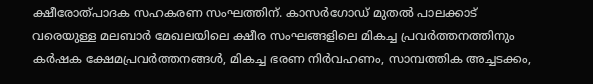ക്ഷീരോത്പാദക സഹകരണ സംഘത്തിന്. കാസർഗോഡ് മുതൽ പാലക്കാട് വരെയുള്ള മലബാർ മേഖലയിലെ ക്ഷീര സംഘങ്ങളിലെ മികച്ച പ്രവർത്തനത്തിനും കർഷക ക്ഷേമപ്രവർത്തനങ്ങൾ, മികച്ച ഭരണ നിർവഹണം, സാമ്പത്തിക അച്ചടക്കം,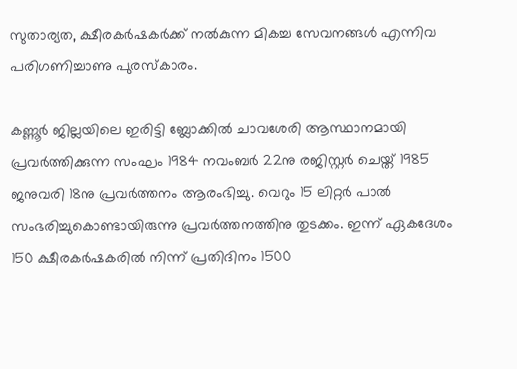സുതാര്യത, ക്ഷീരകർഷകർക്ക് നൽകുന്ന മികച്ച സേവനങ്ങൾ എന്നിവ പരിഗണിച്ചാണു പുരസ്കാരം.

കണ്ണൂർ ജില്ലയിലെ ഇരിട്ടി ബ്ലോക്കിൽ ചാവശേരി ആസ്ഥാനമായി പ്രവർത്തിക്കുന്ന സംഘം 1984 നവംബർ 22നു രജിസ്റ്റർ ചെയ്ത് 1985 ജനുവരി 18നു പ്രവർത്തനം ആരംഭിച്ചു. വെറും 15 ലിറ്റർ പാൽ സംഭരിച്ചുകൊണ്ടായിരുന്നു പ്രവർത്തനത്തിനു തുടക്കം. ഇന്ന് ഏകദേശം 150 ക്ഷീരകർഷകരിൽ നിന്ന് പ്രതിദിനം 1500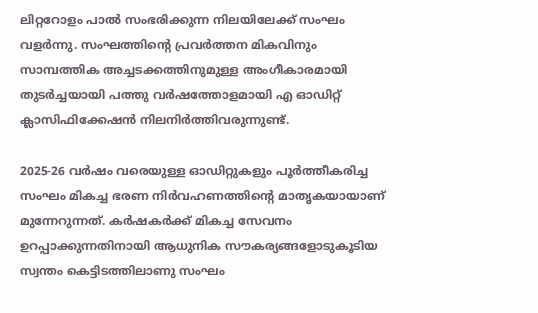ലിറ്ററോളം പാൽ സംഭരിക്കുന്ന നിലയിലേക്ക് സംഘം വളർന്നു. സംഘത്തിന്‍റെ പ്രവർത്തന മികവിനും സാമ്പത്തിക അച്ചടക്കത്തിനുമുള്ള അംഗീകാരമായി തുടർച്ചയായി പത്തു വർഷത്തോളമായി എ ഓഡിറ്റ് ക്ലാസിഫിക്കേഷൻ നിലനിർത്തിവരുന്നുണ്ട്.

2025-26 വർഷം വരെയുള്ള ഓഡിറ്റുകളും പൂർത്തീകരിച്ച സംഘം മികച്ച ഭരണ നിർവഹണത്തിന്‍റെ മാതൃകയായാണ് മുന്നേറുന്നത്. കർഷകർക്ക് മികച്ച സേവനം ഉറപ്പാക്കുന്നതിനായി ആധുനിക സൗകര്യങ്ങളോടുകൂടിയ സ്വന്തം കെട്ടിടത്തിലാണു സംഘം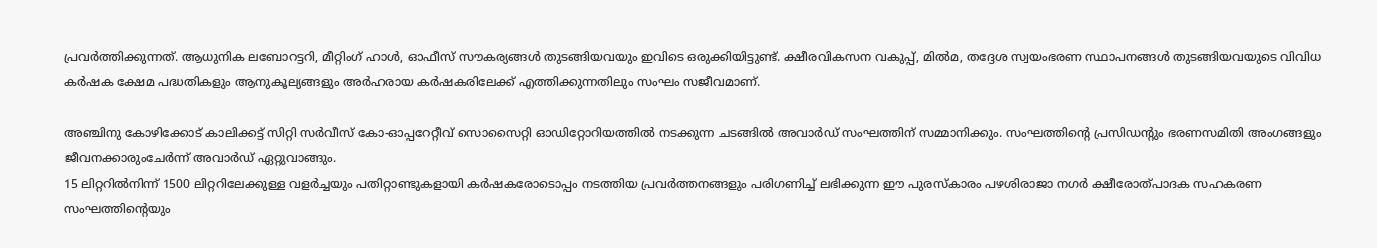പ്രവർത്തിക്കുന്നത്. ആധുനിക ലബോറട്ടറി, മീറ്റിംഗ് ഹാൾ, ഓഫീസ് സൗകര്യങ്ങൾ തുടങ്ങിയവയും ഇവിടെ ഒരുക്കിയിട്ടുണ്ട്. ക്ഷീരവികസന വകുപ്പ്, മിൽമ, തദ്ദേശ സ്വയംഭരണ സ്ഥാപനങ്ങൾ തുടങ്ങിയവയുടെ വിവിധ കർഷക ക്ഷേമ പദ്ധതികളും ആനുകൂല്യങ്ങളും അർഹരായ കർഷകരിലേക്ക് എത്തിക്കുന്നതിലും സംഘം സജീവമാണ്.

അഞ്ചിനു കോഴിക്കോട് കാലിക്കട്ട് സിറ്റി സർവീസ് കോ-ഓപ്പറേറ്റീവ് സൊസൈറ്റി ഓഡിറ്റോറിയത്തിൽ നടക്കുന്ന ചടങ്ങിൽ അവാർഡ് സംഘത്തിന് സമ്മാനിക്കും. സംഘത്തിന്‍റെ പ്രസിഡന്‍റും ഭരണസമിതി അംഗങ്ങളും ജീവനക്കാരുംചേർന്ന് അവാർഡ് ഏറ്റുവാങ്ങും.
15 ലിറ്ററിൽനിന്ന് 1500 ലിറ്ററിലേക്കുള്ള വളർച്ചയും പതിറ്റാണ്ടുകളായി കർഷകരോടൊപ്പം നടത്തിയ പ്രവർത്തനങ്ങളും പരിഗണിച്ച് ലഭിക്കുന്ന ഈ പുരസ്കാരം പഴശിരാജാ നഗർ ക്ഷീരോത്പാദക സഹകരണ സംഘത്തിന്‍റെയും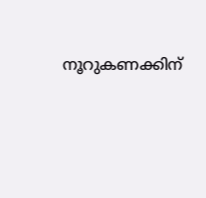നൂറുകണക്കിന്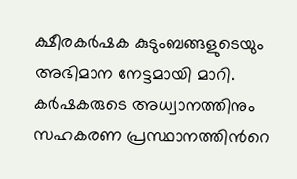ക്ഷീരകർഷക കുടുംബങ്ങളുടെയും അഭിമാന നേട്ടമായി മാറി. കർഷകരുടെ അധ്വാനത്തിനും സഹകരണ പ്രസ്ഥാനത്തിന്‍റെ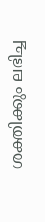ശക്തിക്കും ലഭിച്ച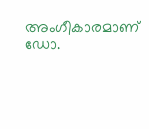അംഗീകാരമാണ് ഡോ.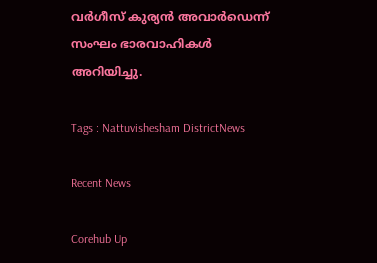വർഗീസ് കുര്യൻ അവാർഡെന്ന് സംഘം ഭാരവാഹികൾ അറിയിച്ചു.

Tags : Nattuvishesham DistrictNews

Recent News

Corehub Up